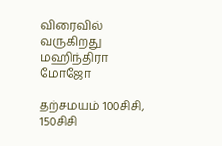விரைவில் வருகிறது மஹிந்திரா மோஜோ

தற்சமயம் 100சிசி, 150சிசி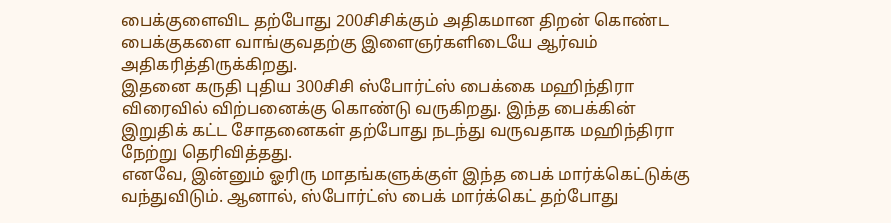பைக்குளைவிட தற்போது 200சிசிக்கும் அதிகமான திறன் கொண்ட பைக்குகளை வாங்குவதற்கு இளைஞர்களிடையே ஆர்வம் அதிகரித்திருக்கிறது.
இதனை கருதி புதிய 300சிசி ஸ்போர்ட்ஸ் பைக்கை மஹிந்திரா விரைவில் விற்பனைக்கு கொண்டு வருகிறது. இந்த பைக்கின் இறுதிக் கட்ட சோதனைகள் தற்போது நடந்து வருவதாக மஹிந்திரா நேற்று தெரிவித்தது.
எனவே, இன்னும் ஓரிரு மாதங்களுக்குள் இந்த பைக் மார்க்கெட்டுக்கு வந்துவிடும். ஆனால், ஸ்போர்ட்ஸ் பைக் மார்க்கெட் தற்போது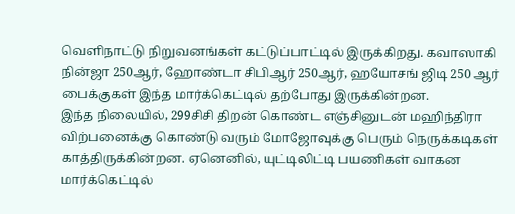வெளிநாட்டு நிறுவனங்கள் கட்டுப்பாட்டில் இருக்கிறது. கவாஸாகி நின்ஜா 250ஆர், ஹோண்டா சிபிஆர் 250ஆர், ஹயோசங் ஜிடி 250 ஆர் பைக்குகள் இந்த மார்க்கெட்டில் தற்போது இருக்கின்றன.
இந்த நிலையில், 299சிசி திறன் கொண்ட எஞ்சினுடன் மஹிந்திரா விற்பனைக்கு கொண்டு வரும் மோஜோவுக்கு பெரும் நெருக்கடிகள் காத்திருக்கின்றன. ஏனெனில், யுட்டிலிட்டி பயணிகள் வாகன மார்க்கெட்டில்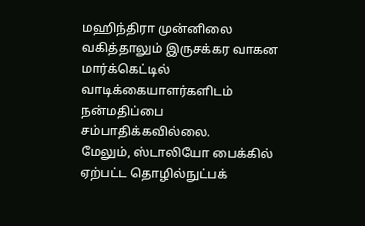மஹிந்திரா முன்னிலை வகித்தாலும் இருசக்கர வாகன மார்க்கெட்டில் வாடிக்கையாளர்களிடம் நன்மதிப்பை சம்பாதிக்கவில்லை.
மேலும், ஸ்டாலியோ பைக்கில் ஏற்பட்ட தொழில்நுட்பக்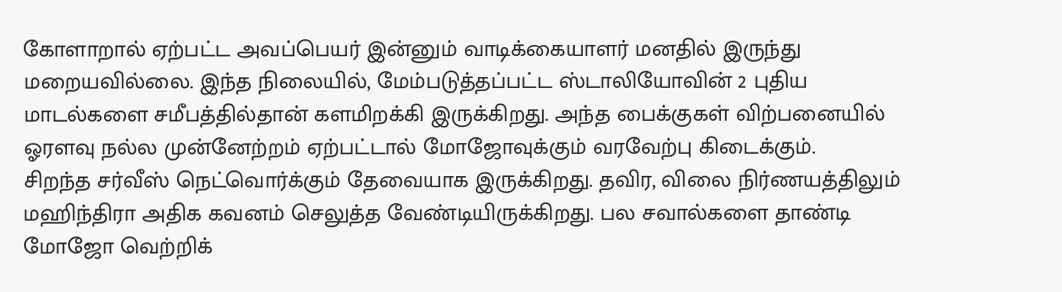கோளாறால் ஏற்பட்ட அவப்பெயர் இன்னும் வாடிக்கையாளர் மனதில் இருந்து மறையவில்லை. இந்த நிலையில், மேம்படுத்தப்பட்ட ஸ்டாலியோவின் 2 புதிய மாடல்களை சமீபத்தில்தான் களமிறக்கி இருக்கிறது. அந்த பைக்குகள் விற்பனையில் ஓரளவு நல்ல முன்னேற்றம் ஏற்பட்டால் மோஜோவுக்கும் வரவேற்பு கிடைக்கும்.
சிறந்த சர்வீஸ் நெட்வொர்க்கும் தேவையாக இருக்கிறது. தவிர, விலை நிர்ணயத்திலும் மஹிந்திரா அதிக கவனம் செலுத்த வேண்டியிருக்கிறது. பல சவால்களை தாண்டி மோஜோ வெற்றிக்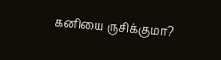கனியை ருசிக்குமா?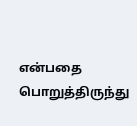என்பதை பொறுத்திருந்து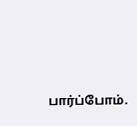பார்ப்போம்.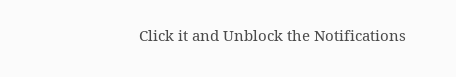Click it and Unblock the Notifications